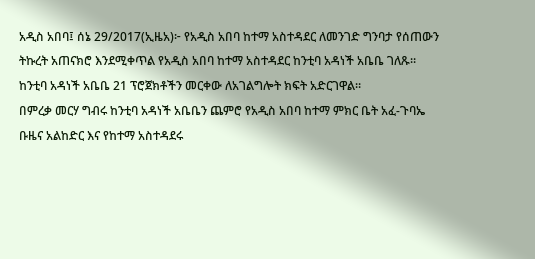አዲስ አበባ፤ ሰኔ 29/2017(ኢዜአ)፦ የአዲስ አበባ ከተማ አስተዳደር ለመንገድ ግንባታ የሰጠውን ትኩረት አጠናክሮ እንደሚቀጥል የአዲስ አበባ ከተማ አስተዳደር ከንቲባ አዳነች አቤቤ ገለጹ።
ከንቲባ አዳነች አቤቤ 21 ፕሮጀክቶችን መርቀው ለአገልግሎት ክፍት አድርገዋል።
በምረቃ መርሃ ግብሩ ከንቲባ አዳነች አቤቤን ጨምሮ የአዲስ አበባ ከተማ ምክር ቤት አፈ-ጉባኤ ቡዜና አልከድር እና የከተማ አስተዳደሩ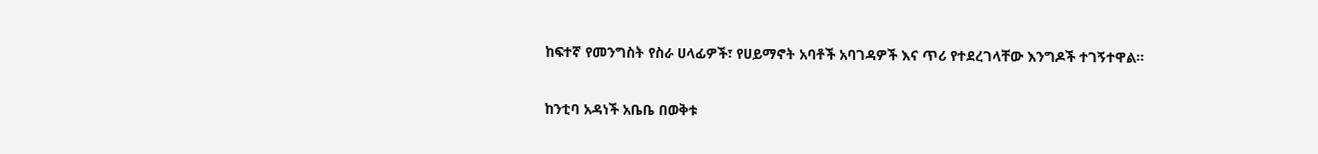ከፍተኛ የመንግስት የስራ ሀላፊዎች፣ የሀይማኖት አባቶች አባገዳዎች እና ጥሪ የተደረገላቸው እንግዶች ተገኝተዋል።

ከንቲባ አዳነች አቤቤ በወቅቱ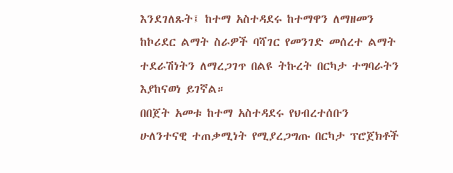እንደገለጹት፤ ከተማ አስተዳደሩ ከተማዋን ለማዘመን ከኮሪደር ልማት ስራዎች ባሻገር የመንገድ መሰረተ ልማት ተደራሽነትን ለማረጋገጥ በልዩ ትኩረት በርካታ ተግባራትን እያከናወነ ይገኛል።
በበጀት አመቱ ከተማ አስተዳደሩ የህብረተሰቡን ሁለንተናዊ ተጠቃሚነት የሚያረጋግጡ በርካታ ፕሮጀክቶች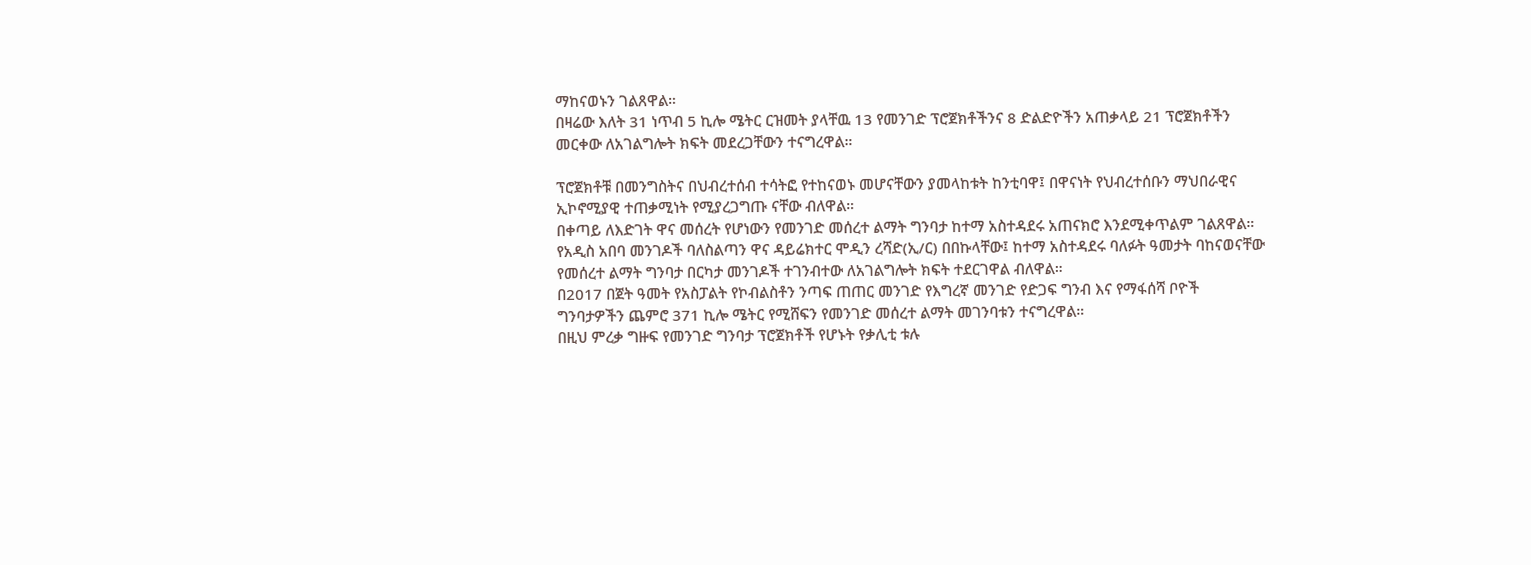ማከናወኑን ገልጸዋል።
በዛሬው እለት 31 ነጥብ 5 ኪሎ ሜትር ርዝመት ያላቸዉ 13 የመንገድ ፕሮጀክቶችንና 8 ድልድዮችን አጠቃላይ 21 ፕሮጀክቶችን መርቀው ለአገልግሎት ክፍት መደረጋቸውን ተናግረዋል።

ፕሮጀክቶቹ በመንግስትና በህብረተሰብ ተሳትፎ የተከናወኑ መሆናቸውን ያመላከቱት ከንቲባዋ፤ በዋናነት የህብረተሰቡን ማህበራዊና ኢኮኖሚያዊ ተጠቃሚነት የሚያረጋግጡ ናቸው ብለዋል።
በቀጣይ ለእድገት ዋና መሰረት የሆነውን የመንገድ መሰረተ ልማት ግንባታ ከተማ አስተዳደሩ አጠናክሮ እንደሚቀጥልም ገልጸዋል።
የአዲስ አበባ መንገዶች ባለስልጣን ዋና ዳይሬክተር ሞዲን ረሻድ(ኢ/ር) በበኩላቸው፤ ከተማ አስተዳደሩ ባለፉት ዓመታት ባከናወናቸው የመሰረተ ልማት ግንባታ በርካታ መንገዶች ተገንብተው ለአገልግሎት ክፍት ተደርገዋል ብለዋል።
በ2017 በጀት ዓመት የአስፓልት የኮብልስቶን ንጣፍ ጠጠር መንገድ የእግረኛ መንገድ የድጋፍ ግንብ እና የማፋሰሻ ቦዮች ግንባታዎችን ጨምሮ 371 ኪሎ ሜትር የሚሸፍን የመንገድ መሰረተ ልማት መገንባቱን ተናግረዋል።
በዚህ ምረቃ ግዙፍ የመንገድ ግንባታ ፕሮጀክቶች የሆኑት የቃሊቲ ቱሉ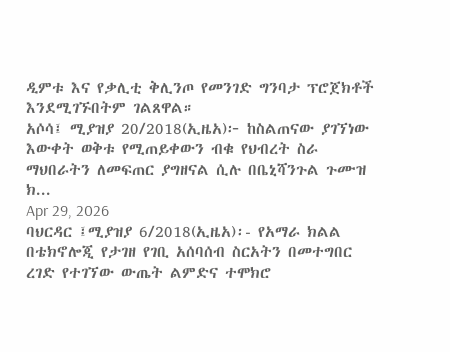ዲምቱ እና የቃሊቲ ቅሊንጦ የመንገድ ግንባታ ፕሮጀክቶች እንደሚገኙበትም ገልጸዋል።
አሶሳ፤ ሚያዝያ 20/2018(ኢዜአ)፦ ከስልጠናው ያገኘነው እውቀት ወቅቱ የሚጠይቀውን ብቁ የህብረት ስራ ማህበራትን ለመፍጠር ያግዘናል ሲሉ በቤኒሻንጉል ጉሙዝ ክ...
Apr 29, 2026
ባህርዳር ፤ሚያዝያ 6/2018(ኢዜአ)፡- የአማራ ክልል በቴክኖሎጂ የታገዘ የገቢ አሰባሰብ ስርአትን በመተግበር ረገድ የተገኘው ውጤት ልምድና ተሞክሮ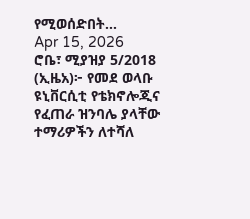የሚወሰድበት...
Apr 15, 2026
ሮቤ፣ ሚያዝያ 5/2018 (ኢዜአ)፦ የመደ ወላቡ ዩኒቨርሲቲ የቴክኖሎጂና የፈጠራ ዝንባሌ ያላቸው ተማሪዎችን ለተሻለ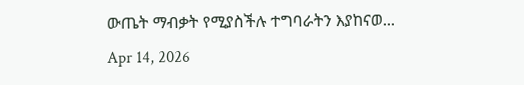ውጤት ማብቃት የሚያስችሉ ተግባራትን እያከናወ...
Apr 14, 2026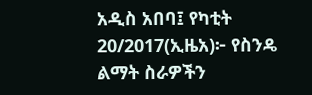አዲስ አበባ፤ የካቲት 20/2017(ኢዜአ)፦ የስንዴ ልማት ስራዎችን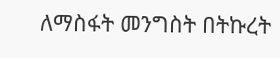ለማስፋት መንግስት በትኩረት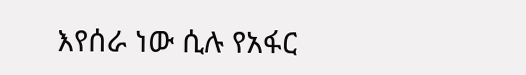እየሰራ ነው ሲሉ የአፋር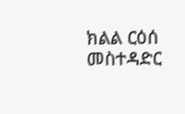ክልል ርዕሰ መስተዳድር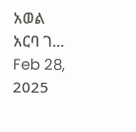አወል አርባ ገ...
Feb 28, 2025